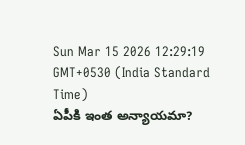Sun Mar 15 2026 12:29:19 GMT+0530 (India Standard Time)
ఏపీకి ఇంత అన్యాయమా?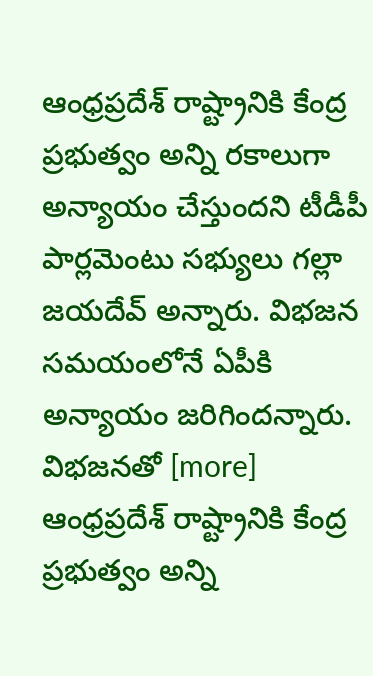ఆంధ్రప్రదేశ్ రాష్ట్రానికి కేంద్ర ప్రభుత్వం అన్ని రకాలుగా అన్యాయం చేస్తుందని టీడీపీ పార్లమెంటు సభ్యులు గల్లా జయదేవ్ అన్నారు. విభజన సమయంలోనే ఏపీకి అన్యాయం జరిగిందన్నారు. విభజనతో [more]
ఆంధ్రప్రదేశ్ రాష్ట్రానికి కేంద్ర ప్రభుత్వం అన్ని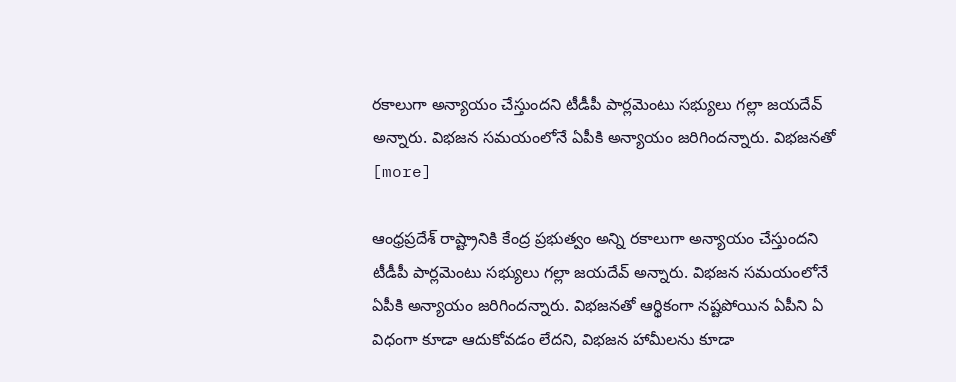రకాలుగా అన్యాయం చేస్తుందని టీడీపీ పార్లమెంటు సభ్యులు గల్లా జయదేవ్ అన్నారు. విభజన సమయంలోనే ఏపీకి అన్యాయం జరిగిందన్నారు. విభజనతో [more]

ఆంధ్రప్రదేశ్ రాష్ట్రానికి కేంద్ర ప్రభుత్వం అన్ని రకాలుగా అన్యాయం చేస్తుందని టీడీపీ పార్లమెంటు సభ్యులు గల్లా జయదేవ్ అన్నారు. విభజన సమయంలోనే ఏపీకి అన్యాయం జరిగిందన్నారు. విభజనతో ఆర్థికంగా నష్టపోయిన ఏపీని ఏ విధంగా కూడా ఆదుకోవడం లేదని, విభజన హామీలను కూడా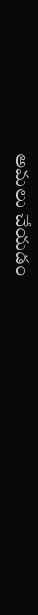అమలు చేయడం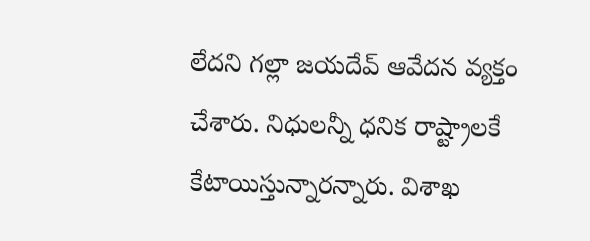లేదని గల్లా జయదేవ్ ఆవేదన వ్యక్తం చేశారు. నిధులన్నీ ధనిక రాష్ట్రాలకే కేటాయిస్తున్నారన్నారు. విశాఖ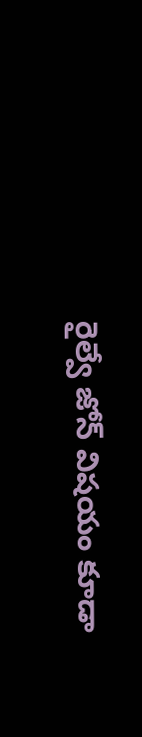రైల్వే జోన్ విషయం కూడా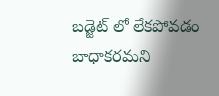బడ్జెట్ లో లేకపోవడం బాధాకరమని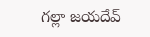గల్లా జయదేవ్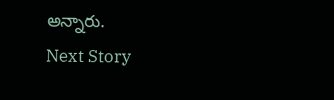అన్నారు.
Next Story